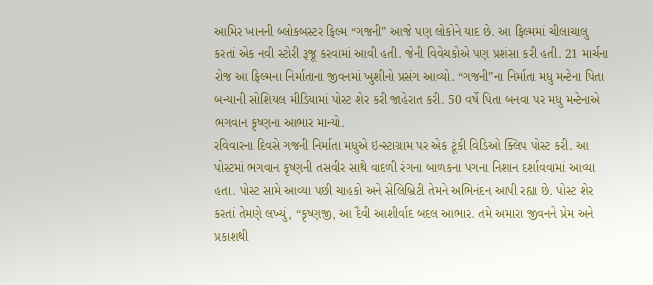આમિર ખાનની બ્લોકબસ્ટર ફિલ્મ “ગજની” આજે પણ લોકોને યાદ છે. આ ફિલ્મમાં ચીલાચાલુ કરતાં એક નવી સ્ટોરી રૂજૂ કરવામાં આવી હતી. જેની વિવેચકોએ પણ પ્રશંસા કરી હતી. 21 માર્ચના રોજ આ ફિલ્મના નિર્માતાના જીવનમાં ખુશીનો પ્રસંગ આવ્યો. “ગજની”ના નિર્માતા મધુ મન્ટેના પિતા બન્યાની સોશિયલ મીડિયામાં પોસ્ટ શેર કરી જાહેરાત કરી. 50 વર્ષે પિતા બનવા પર મધુ મન્ટેનાએ ભગવાન કૃષ્ણના આભાર માન્યો.
રવિવારના દિવસે ગજની નિર્માતા મધુએ ઇન્સ્ટાગ્રામ પર એક ટૂંકી વિડિઓ ક્લિપ પોસ્ટ કરી. આ પોસ્ટમાં ભગવાન કૃષ્ણની તસવીર સાથે વાદળી રંગના બાળકના પગના નિશાન દર્શાવવામાં આવ્યા હતા. પોસ્ટ સામે આવ્યા પછી ચાહકો અને સેલિબ્રિટી તેમને અભિનંદન આપી રહ્યા છે. પોસ્ટ શેર કરતાં તેમણે લખ્યું, “કૃષ્ણજી, આ દૈવી આશીર્વાદ બદલ આભાર. તમે અમારા જીવનને પ્રેમ અને પ્રકાશથી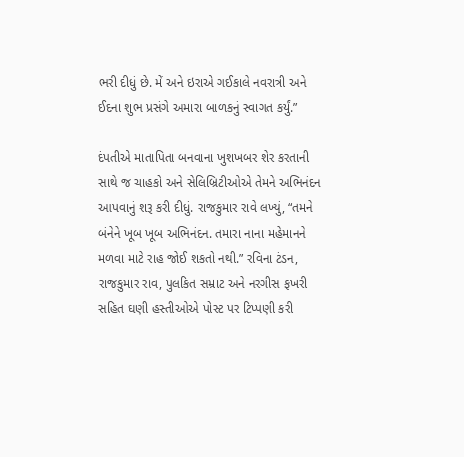ભરી દીધું છે. મેં અને ઇરાએ ગઈકાલે નવરાત્રી અને ઈદના શુભ પ્રસંગે અમારા બાળકનું સ્વાગત કર્યું.”

દંપતીએ માતાપિતા બનવાના ખુશખબર શેર કરતાની સાથે જ ચાહકો અને સેલિબ્રિટીઓએ તેમને અભિનંદન આપવાનું શરૂ કરી દીધું. રાજકુમાર રાવે લખ્યું, “તમને બંનેને ખૂબ ખૂબ અભિનંદન. તમારા નાના મહેમાનને મળવા માટે રાહ જોઈ શકતો નથી.” રવિના ટંડન, રાજકુમાર રાવ, પુલકિત સમ્રાટ અને નરગીસ ફખરી સહિત ઘણી હસ્તીઓએ પોસ્ટ પર ટિપ્પણી કરી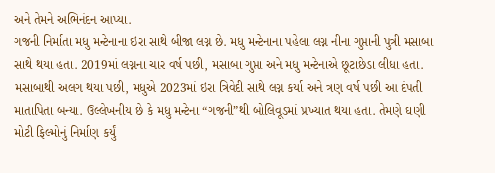અને તેમને અભિનંદન આપ્યા.
ગજની નિર્માતા મધુ મન્ટેનાના ઇરા સાથે બીજા લગ્ન છે. મધુ મન્ટેનાના પહેલા લગ્ન નીના ગુપ્તાની પુત્રી મસાબા સાથે થયા હતા. 2019માં લગ્નના ચાર વર્ષ પછી, મસાબા ગુપ્તા અને મધુ મન્ટેનાએ છૂટાછેડા લીધા હતા. મસાબાથી અલગ થયા પછી, મધુએ 2023માં ઇરા ત્રિવેદી સાથે લગ્ન કર્યા અને ત્રણ વર્ષ પછી આ દંપતી માતાપિતા બન્યા. ઉલ્લેખનીય છે કે મધુ મન્ટેના “ગજની”થી બોલિવૂડમાં પ્રખ્યાત થયા હતા. તેમણે ઘણી મોટી ફિલ્મોનું નિર્માણ કર્યું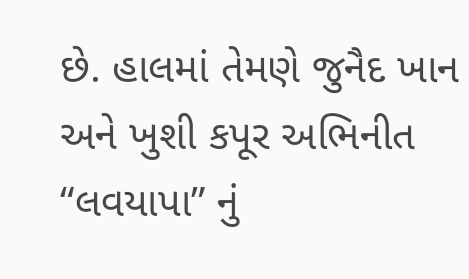છે. હાલમાં તેમણે જુનૈદ ખાન અને ખુશી કપૂર અભિનીત “લવયાપા” નું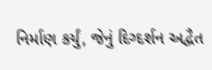નિર્માણ કર્યું, જેનું દિગ્દર્શન અદ્વૈત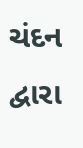ચંદન દ્વારા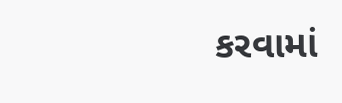કરવામાં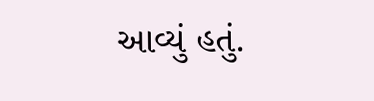આવ્યું હતું.